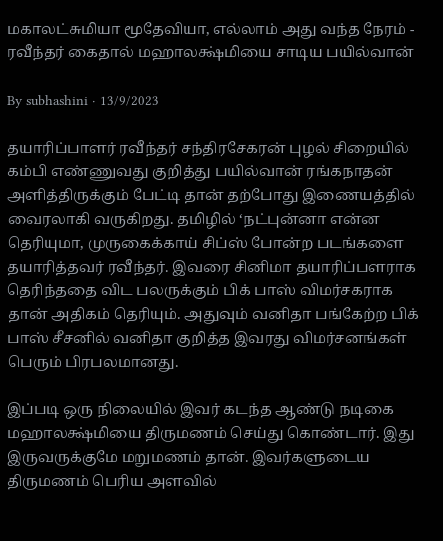மகாலட்சுமியா மூதேவியா, எல்லாம் அது வந்த நேரம் - ரவீந்தர் கைதால் மஹாலக்ஷ்மியை சாடிய பயில்வான்

By subhashini · 13/9/2023

தயாரிப்பாளர் ரவீந்தர் சந்திரசேகரன் புழல் சிறையில் கம்பி எண்ணுவது குறித்து பயில்வான் ரங்கநாதன் அளித்திருக்கும் பேட்டி தான் தற்போது இணையத்தில் வைரலாகி வருகிறது. தமிழில் ‘நட்புன்னா என்ன தெரியுமா, முருகைக்காய் சிப்ஸ் போன்ற படங்களை தயாரித்தவர் ரவீந்தர். இவரை சினிமா தயாரிப்பளராக தெரிந்ததை விட பலருக்கும் பிக் பாஸ் விமர்சகராக தான் அதிகம் தெரியும். அதுவும் வனிதா பங்கேற்ற பிக் பாஸ் சீசனில் வனிதா குறித்த இவரது விமர்சனங்கள் பெரும் பிரபலமானது.

இப்படி ஒரு நிலையில் இவர் கடந்த ஆண்டு நடிகை மஹாலக்ஷ்மியை திருமணம் செய்து கொண்டார். இது இருவருக்குமே மறுமணம் தான். இவர்களுடைய திருமணம் பெரிய அளவில்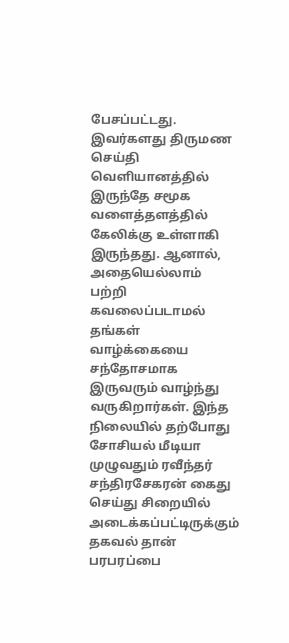பேசப்பட்டது. இவர்களது திருமண செய்தி வெளியானத்தில் இருந்தே சமூக வளைத்தளத்தில் கேலிக்கு உள்ளாகி இருந்தது. ஆனால், அதையெல்லாம் பற்றி கவலைப்படாமல் தங்கள் வாழ்க்கையை சந்தோசமாக இருவரும் வாழ்ந்து வருகிறார்கள். இந்த நிலையில் தற்போது சோசியல் மீடியா முழுவதும் ரவீந்தர் சந்திரசேகரன் கைது செய்து சிறையில் அடைக்கப்பட்டிருக்கும் தகவல் தான் பரபரப்பை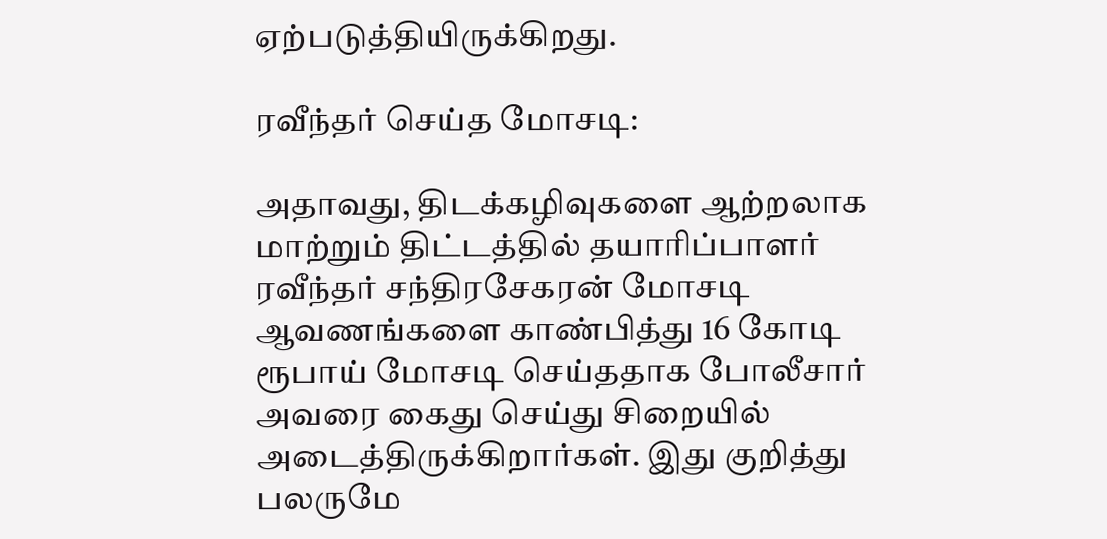ஏற்படுத்தியிருக்கிறது.

ரவீந்தர் செய்த மோசடி:

அதாவது, திடக்கழிவுகளை ஆற்றலாக மாற்றும் திட்டத்தில் தயாரிப்பாளர் ரவீந்தர் சந்திரசேகரன் மோசடி ஆவணங்களை காண்பித்து 16 கோடி ரூபாய் மோசடி செய்ததாக போலீசார் அவரை கைது செய்து சிறையில் அடைத்திருக்கிறார்கள். இது குறித்து பலருமே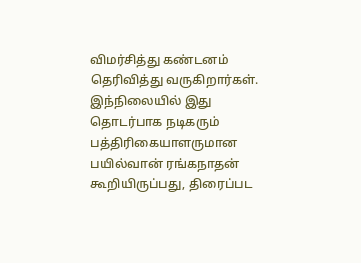விமர்சித்து கண்டனம் தெரிவித்து வருகிறார்கள். இந்நிலையில் இது தொடர்பாக நடிகரும் பத்திரிகையாளருமான பயில்வான் ரங்கநாதன் கூறியிருப்பது, திரைப்பட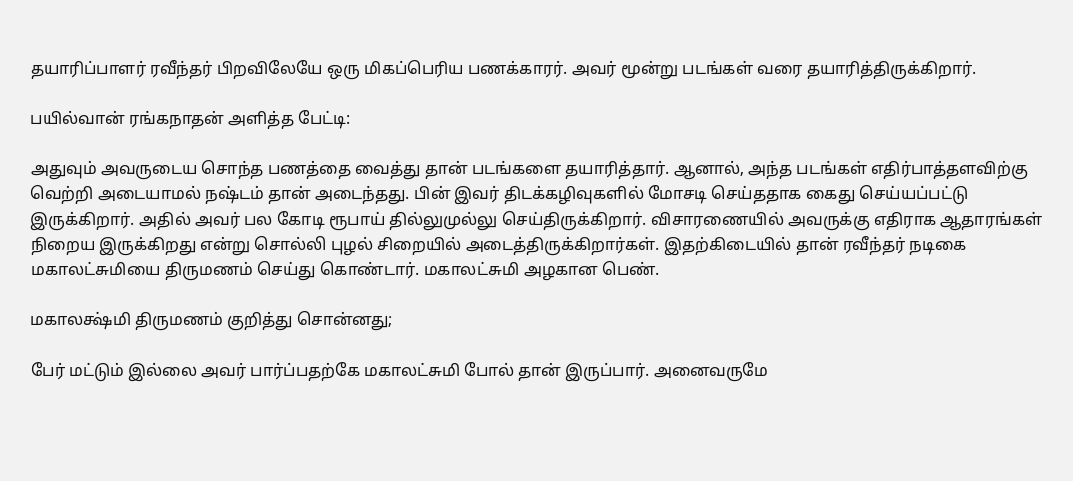தயாரிப்பாளர் ரவீந்தர் பிறவிலேயே ஒரு மிகப்பெரிய பணக்காரர். அவர் மூன்று படங்கள் வரை தயாரித்திருக்கிறார்.

பயில்வான் ரங்கநாதன் அளித்த பேட்டி:

அதுவும் அவருடைய சொந்த பணத்தை வைத்து தான் படங்களை தயாரித்தார். ஆனால், அந்த படங்கள் எதிர்பாத்தளவிற்கு வெற்றி அடையாமல் நஷ்டம் தான் அடைந்தது. பின் இவர் திடக்கழிவுகளில் மோசடி செய்ததாக கைது செய்யப்பட்டு இருக்கிறார். அதில் அவர் பல கோடி ரூபாய் தில்லுமுல்லு செய்திருக்கிறார். விசாரணையில் அவருக்கு எதிராக ஆதாரங்கள் நிறைய இருக்கிறது என்று சொல்லி புழல் சிறையில் அடைத்திருக்கிறார்கள். இதற்கிடையில் தான் ரவீந்தர் நடிகை மகாலட்சுமியை திருமணம் செய்து கொண்டார். மகாலட்சுமி அழகான பெண்.

மகாலக்ஷ்மி திருமணம் குறித்து சொன்னது;

பேர் மட்டும் இல்லை அவர் பார்ப்பதற்கே மகாலட்சுமி போல் தான் இருப்பார். அனைவருமே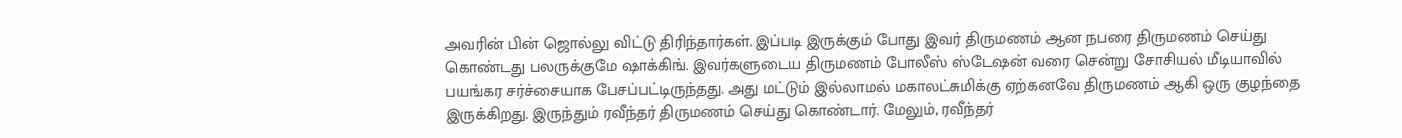அவரின் பின் ஜொல்லு விட்டு திரிந்தார்கள். இப்படி இருக்கும் போது இவர் திருமணம் ஆன நபரை திருமணம் செய்து கொண்டது பலருக்குமே ஷாக்கிங். இவர்களுடைய திருமணம் போலீஸ் ஸ்டேஷன் வரை சென்று சோசியல் மீடியாவில் பயங்கர சர்ச்சையாக பேசப்பட்டிருந்தது. அது மட்டும் இல்லாமல் மகாலட்சுமிக்கு ஏற்கனவே திருமணம் ஆகி ஒரு குழந்தை இருக்கிறது. இருந்தும் ரவீந்தர் திருமணம் செய்து கொண்டார். மேலும், ரவீந்தர்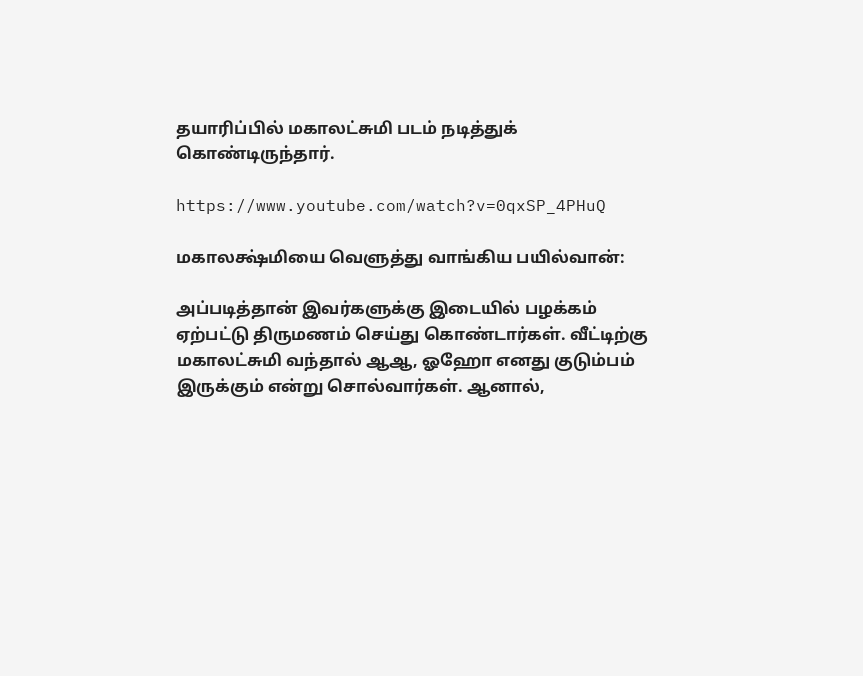தயாரிப்பில் மகாலட்சுமி படம் நடித்துக் கொண்டிருந்தார்.

https://www.youtube.com/watch?v=0qxSP_4PHuQ

மகாலக்ஷ்மியை வெளுத்து வாங்கிய பயில்வான்:

அப்படித்தான் இவர்களுக்கு இடையில் பழக்கம் ஏற்பட்டு திருமணம் செய்து கொண்டார்கள். வீட்டிற்கு மகாலட்சுமி வந்தால் ஆஆ, ஓஹோ எனது குடும்பம் இருக்கும் என்று சொல்வார்கள். ஆனால்,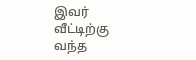இவர் வீட்டிற்கு வந்த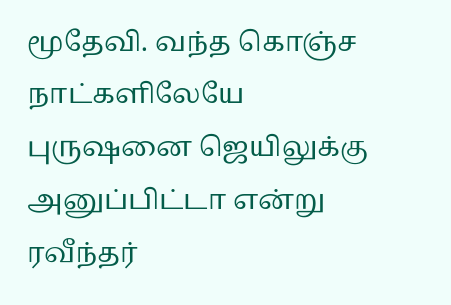மூதேவி. வந்த கொஞ்ச நாட்களிலேயே புருஷனை ஜெயிலுக்கு அனுப்பிட்டா என்று ரவீந்தர்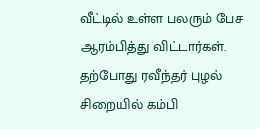வீட்டில் உள்ள பலரும் பேச ஆரம்பித்து விட்டார்கள். தற்போது ரவீந்தர் புழல் சிறையில் கம்பி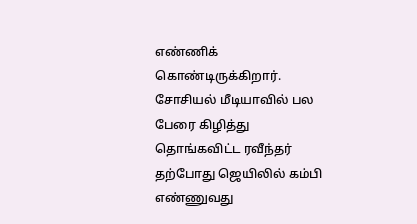எண்ணிக் கொண்டிருக்கிறார். சோசியல் மீடியாவில் பல பேரை கிழித்து தொங்கவிட்ட ரவீந்தர் தற்போது ஜெயிலில் கம்பி எண்ணுவது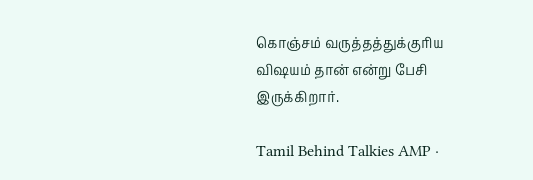கொஞ்சம் வருத்தத்துக்குரிய விஷயம் தான் என்று பேசி இருக்கிறார்.

Tamil Behind Talkies AMP ·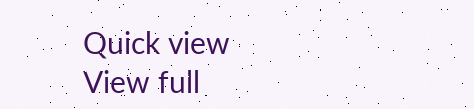Quick view
View full